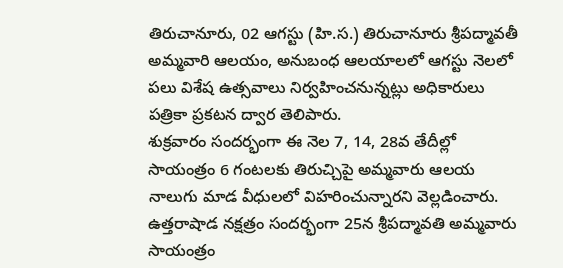తిరుచానూరు, 02 ఆగస్టు (హి.స.) తిరుచానూరు శ్రీపద్మావతీ అమ్మవారి ఆలయం, అనుబంధ ఆలయాలలో ఆగస్టు నెలలో పలు విశేష ఉత్సవాలు నిర్వహించనున్నట్లు అధికారులు పత్రికా ప్రకటన ద్వార తెలిపారు.
శుక్రవారం సందర్భంగా ఈ నెల 7, 14, 28వ తేదీల్లో సాయంత్రం 6 గంటలకు తిరుచ్చిపై అమ్మవారు ఆలయ నాలుగు మాడ వీధులలో విహరించున్నారని వెల్లడించారు. ఉత్తరాషాడ నక్షత్రం సందర్భంగా 25న శ్రీపద్మావతి అమ్మవారు సాయంత్రం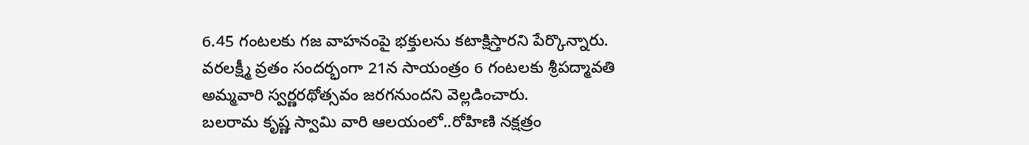6.45 గంటలకు గజ వాహనంపై భక్తులను కటాక్షిస్తారని పేర్కొన్నారు. వరలక్ష్మీ వ్రతం సందర్భంగా 21న సాయంత్రం 6 గంటలకు శ్రీపద్మావతి అమ్మవారి స్వర్ణరథోత్సవం జరగనుందని వెల్లడించారు.
బలరామ కృష్ణ స్వామి వారి ఆలయంలో..రోహిణి నక్షత్రం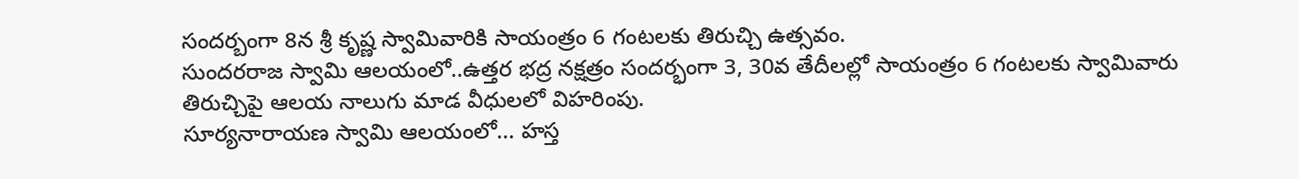సందర్బంగా 8న శ్రీ కృష్ణ స్వామివారికి సాయంత్రం 6 గంటలకు తిరుచ్చి ఉత్సవం.
సుందరరాజ స్వామి ఆలయంలో..ఉత్తర భద్ర నక్షత్రం సందర్భంగా 3, 30వ తేదీలల్లో సాయంత్రం 6 గంటలకు స్వామివారు తిరుచ్చిపై ఆలయ నాలుగు మాడ వీధులలో విహరింపు.
సూర్యనారాయణ స్వామి ఆలయంలో... హస్త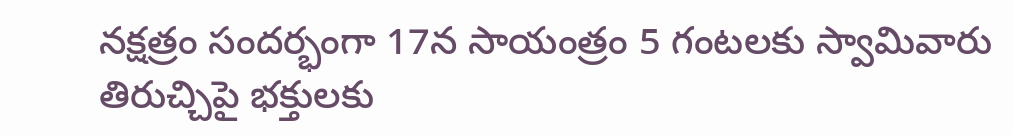నక్షత్రం సందర్భంగా 17న సాయంత్రం 5 గంటలకు స్వామివారు తిరుచ్చిపై భక్తులకు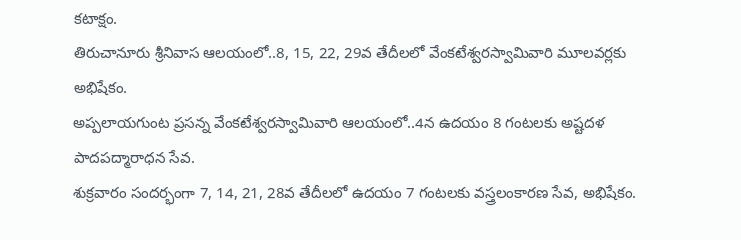కటాక్షం.
తిరుచానూరు శ్రీనివాస ఆలయంలో..8, 15, 22, 29వ తేదీలలో వేంకటేశ్వరస్వామివారి మూలవర్లకు అభిషేకం.
అప్పలాయగుంట ప్రసన్న వేంకటేశ్వరస్వామివారి ఆలయంలో..4న ఉదయం 8 గంటలకు అష్టదళ పాదపద్మారాధన సేవ.
శుక్రవారం సందర్భంగా 7, 14, 21, 28వ తేదీలలో ఉదయం 7 గంటలకు వస్త్రలంకారణ సేవ, అభిషేకం.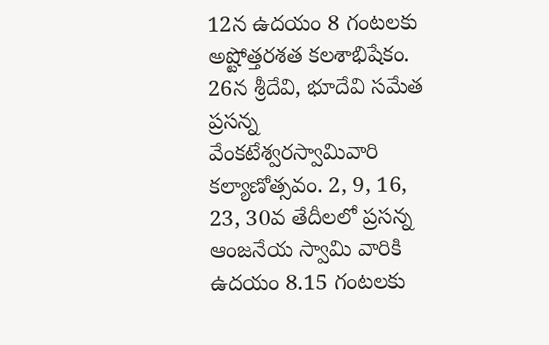12న ఉదయం 8 గంటలకు అష్టోత్తరశత కలశాభిషేకం.
26న శ్రీదేవి, భూదేవి సమేత ప్రసన్న వేంకటేశ్వరస్వామివారి కల్యాణోత్సవం. 2, 9, 16, 23, 30వ తేదీలలో ప్రసన్న ఆంజనేయ స్వామి వారికి ఉదయం 8.15 గంటలకు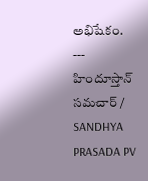అభిషేకం.
---
హిందూస్తాన్ సమచార్ / SANDHYA PRASADA PV